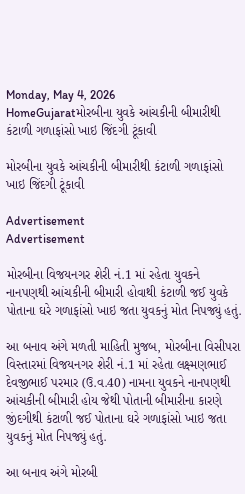Monday, May 4, 2026
HomeGujaratમોરબીના યુવકે આંચકીની બીમારીથી કંટાળી ગળાફાંસો ખાઇ જિંદગી ટૂંકાવી

મોરબીના યુવકે આંચકીની બીમારીથી કંટાળી ગળાફાંસો ખાઇ જિંદગી ટૂંકાવી

Advertisement
Advertisement

મોરબીના વિજયનગર શેરી નં.1 માં રહેતા યુવકને નાનપણથી આંચકીની બીમારી હોવાથી કંટાળી જઈ યુવકે પોતાના ઘરે ગળાફાંસો ખાઇ જતા યુવકનું મોત નિપજ્યું હતું.

આ બનાવ અંગે મળતી માહિતી મુજબ, મોરબીના વિસીપરા વિસ્તારમાં વિજયનગર શેરી નં.1 માં રહેતા લક્ષ્મણભાઈ દેવજીભાઈ પરમાર (ઉ.વ.40) નામના યુવકને નાનપણથી આંચકીની બીમારી હોય જેથી પોતાની બીમારીના કારણે જીંદગીથી કંટાળી જઈ પોતાના ઘરે ગળાફાંસો ખાઇ જતા યુવકનું મોત નિપજ્યું હતું.

આ બનાવ અંગે મોરબી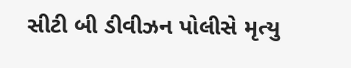સીટી બી ડીવીઝન પોલીસે મૃત્યુ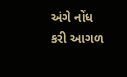અંગે નોંધ કરી આગળ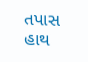તપાસ હાથ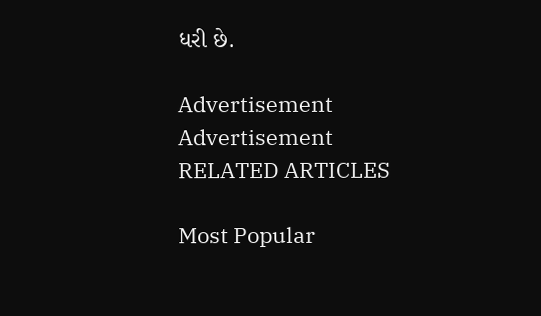ધરી છે.

Advertisement
Advertisement
RELATED ARTICLES

Most Popular